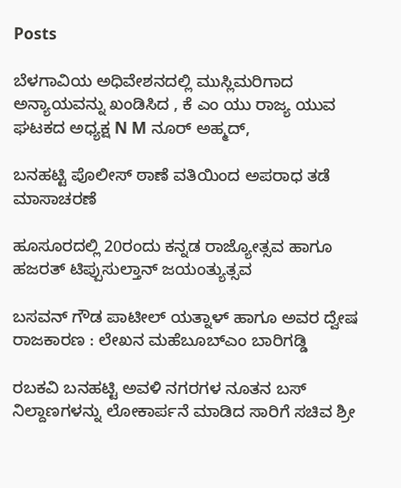Posts

ಬೆಳಗಾವಿಯ ಅಧಿವೇಶನದಲ್ಲಿ ಮುಸ್ಲಿಮರಿಗಾದ ಅನ್ಯಾಯವನ್ನು ಖಂಡಿಸಿದ , ಕೆ ಎಂ ಯು ರಾಜ್ಯ ಯುವ ಘಟಕದ ಅಧ್ಯಕ್ಷ N M ನೂರ್ ಅಹ್ಮದ್,

ಬನಹಟ್ಟಿ ಪೊಲೀಸ್ ಠಾಣೆ ವತಿಯಿಂದ ಅಪರಾಧ ತಡೆ ಮಾಸಾಚರಣೆ

ಹೂಸೂರದಲ್ಲಿ 20ರಂದು ಕನ್ನಡ ರಾಜ್ಯೋತ್ಸವ ಹಾಗೂ ಹಜರತ್ ಟಿಪ್ಪುಸುಲ್ತಾನ್ ಜಯಂತ್ಯುತ್ಸವ

ಬಸವನ್ ಗೌಡ ಪಾಟೀಲ್ ಯತ್ನಾಳ್ ಹಾಗೂ ಅವರ ದ್ವೇಷ ರಾಜಕಾರಣ : ಲೇಖನ ಮಹೆಬೂಬ್ಎಂ ಬಾರಿಗಡ್ಡಿ

ರಬಕವಿ ಬನಹಟ್ಟಿ ಅವಳಿ ನಗರಗಳ ನೂತನ ಬಸ್ ನಿಲ್ದಾಣಗಳನ್ನು ಲೋಕಾರ್ಪನೆ ಮಾಡಿದ ಸಾರಿಗೆ ಸಚಿವ ಶ್ರೀ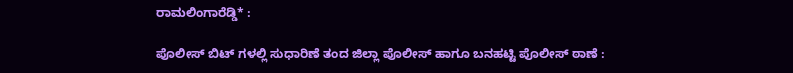ರಾಮಲಿಂಗಾರೆಡ್ಡಿ* :

ಪೊಲೀಸ್ ಬಿಟ್ ಗಳಲ್ಲಿ ಸುಧಾರಿಣೆ ತಂದ ಜಿಲ್ಲಾ ಪೊಲೀಸ್ ಹಾಗೂ ಬನಹಟ್ಟಿ ಪೊಲೀಸ್ ಠಾಣೆ :